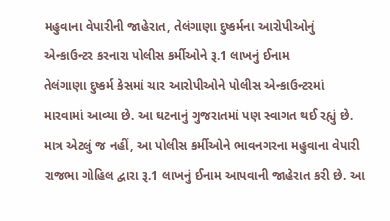મહુવાના વેપારીની જાહેરાત, તેલંગાણા દુષ્કર્મના આરોપીઓનું એન્કાઉન્ટર કરનારા પોલીસ કર્મીઓને રૂ.1 લાખનું ઈનામ
તેલંગાણા દુષ્કર્મ કેસમાં ચાર આરોપીઓને પોલીસ એન્કાઉન્ટરમાં મારવામાં આવ્યા છે. આ ઘટનાનું ગુજરાતમાં પણ સ્વાગત થઈ રહ્યું છે. માત્ર એટલું જ નહીં, આ પોલીસ કર્મીઓને ભાવનગરના મહુવાના વેપારી રાજભા ગોહિલ દ્વારા રૂ.1 લાખનું ઈનામ આપવાની જાહેરાત કરી છે. આ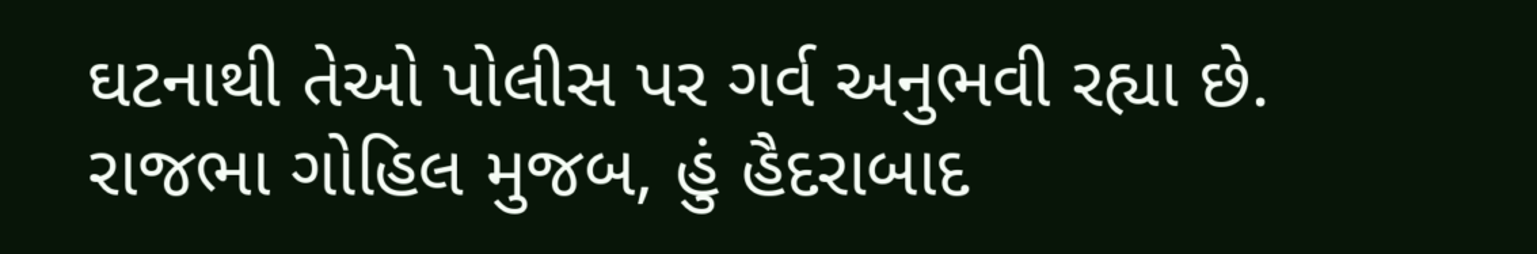ઘટનાથી તેઓ પોલીસ પર ગર્વ અનુભવી રહ્યા છે. રાજભા ગોહિલ મુજબ, હું હૈદરાબાદ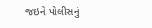જઇને પોલીસનું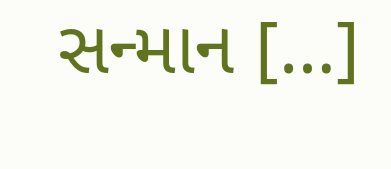સન્માન […]